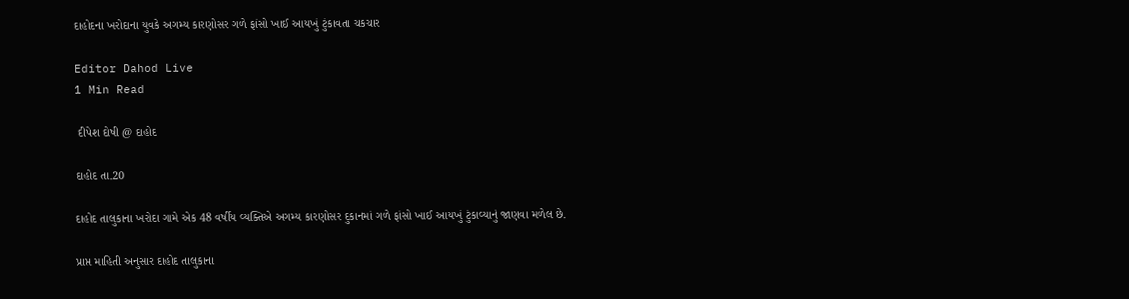દાહોદના ખરોદાના યુવકે અગમ્ય કારણોસર ગળે ફાંસો ખાઈ આયખું ટુંકાવતા ચકચાર

Editor Dahod Live
1 Min Read

 દીપેશ દોષી @ દાહોદ

દાહોદ તા.20

દાહોદ તાલુકાના ખરોદા ગામે એક 48 વર્ષીય વ્યક્તિએ અગમ્ય કારણોસર દુકાનમાં ગળે ફાંસો ખાઈ આયખું ટુંકાવ્યાનું જાણવા મળેલ છે.

પ્રાપ્ત માહિતી અનુસાર દાહોદ તાલુકાના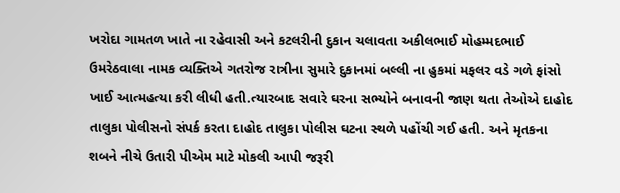ખરોદા ગામતળ ખાતે ના રહેવાસી અને કટલરીની દુકાન ચલાવતા અકીલભાઈ મોહમ્મદભાઈ ઉમરેઠવાલા નામક વ્યક્તિએ ગતરોજ રાત્રીના સુમારે દુકાનમાં બલ્લી ના હુકમાં મફલર વડે ગળે ફાંસો ખાઈ આત્મહત્યા કરી લીધી હતી.ત્યારબાદ સવારે ઘરના સભ્યોને બનાવની જાણ થતા તેઓએ દાહોદ તાલુકા પોલીસનો સંપર્ક કરતા દાહોદ તાલુકા પોલીસ ઘટના સ્થળે પહોંચી ગઈ હતી. અને મૃતકના શબને નીચે ઉતારી પીએમ માટે મોકલી આપી જરૂરી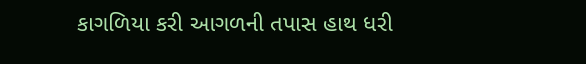કાગળિયા કરી આગળની તપાસ હાથ ધરી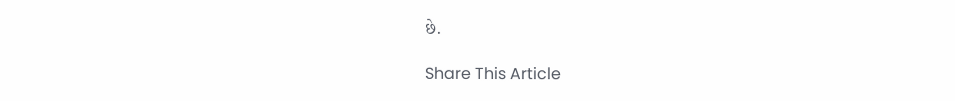છે.

Share This Article